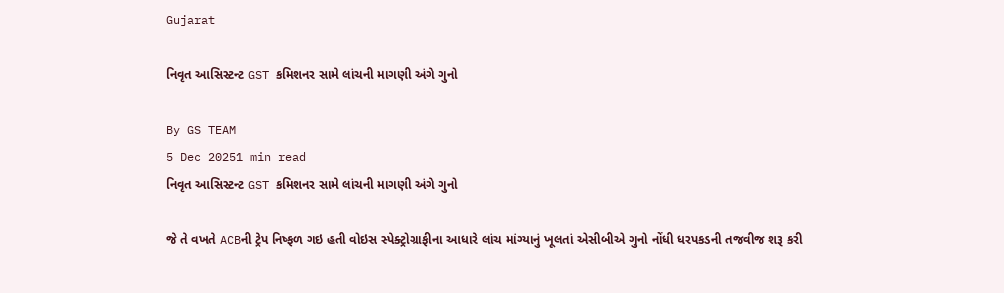Gujarat

નિવૃત આસિસ્ટન્ટ GST કમિશનર સામે લાંચની માગણી અંગે ગુનો

By GS TEAM
5 Dec 20251 min read
નિવૃત આસિસ્ટન્ટ GST કમિશનર સામે લાંચની માગણી અંગે ગુનો

જે તે વખતે ACBની ટ્રેપ નિષ્ફળ ગઇ હતી વોઇસ સ્પેક્ટ્રોગ્રાફીના આધારે લાંચ માંગ્યાનું ખૂલતાં એસીબીએ ગુનો નોંધી ધરપકડની તજવીજ શરૂ કરી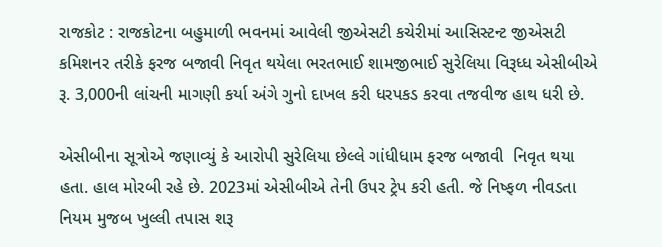રાજકોટ : રાજકોટના બહુમાળી ભવનમાં આવેલી જીએસટી કચેરીમાં આસિસ્ટન્ટ જીએસટી કમિશનર તરીકે ફરજ બજાવી નિવૃત થયેલા ભરતભાઈ શામજીભાઈ સુરેલિયા વિરૂધ્ધ એસીબીએ રૂ. 3,000ની લાંચની માગણી કર્યા અંગે ગુનો દાખલ કરી ધરપકડ કરવા તજવીજ હાથ ધરી છે.

એસીબીના સૂત્રોએ જણાવ્યું કે આરોપી સુરેલિયા છેલ્લે ગાંધીધામ ફરજ બજાવી  નિવૃત થયા હતા. હાલ મોરબી રહે છે. 2023માં એસીબીએ તેની ઉપર ટ્રેપ કરી હતી. જે નિષ્ફળ નીવડતા નિયમ મુજબ ખુલ્લી તપાસ શરૂ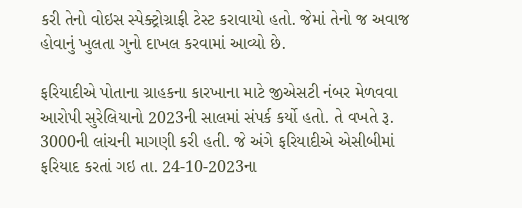કરી તેનો વોઇસ સ્પેક્ટ્રોગ્રાફી ટેસ્ટ કરાવાયો હતો. જેમાં તેનો જ અવાજ હોવાનું ખુલતા ગુનો દાખલ કરવામાં આવ્યો છે.

ફરિયાદીએ પોતાના ગ્રાહકના કારખાના માટે જીએસટી નંબર મેળવવા આરોપી સુરેલિયાનો 2023ની સાલમાં સંપર્ક કર્યો હતો. તે વખતે રૂ. 3000ની લાંચની માગણી કરી હતી. જે અંગે ફરિયાદીએ એસીબીમાં ફરિયાદ કરતાં ગઇ તા. 24-10-2023ના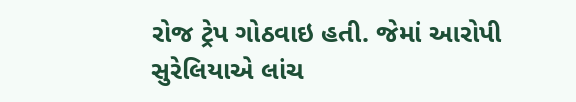રોજ ટ્રેપ ગોઠવાઇ હતી. જેમાં આરોપી સુરેલિયાએ લાંચ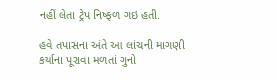નહીં લેતા ટ્રેપ નિષ્ફળ ગઇ હતી.

હવે તપાસના અંતે આ લાંચની માગણી કર્યાના પૂરાવા મળતાં ગુનો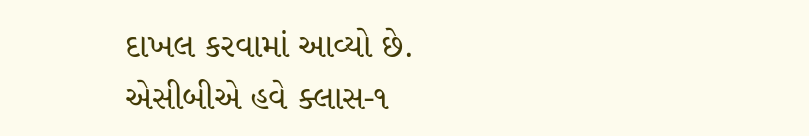દાખલ કરવામાં આવ્યો છે. એસીબીએ હવે ક્લાસ-૧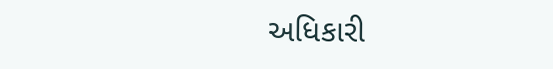અધિકારી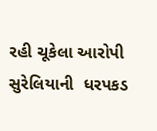રહી ચૂકેલા આરોપી સુરેલિયાની  ધરપકડ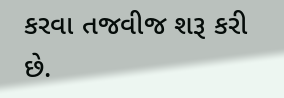કરવા તજવીજ શરૂ કરી છે.